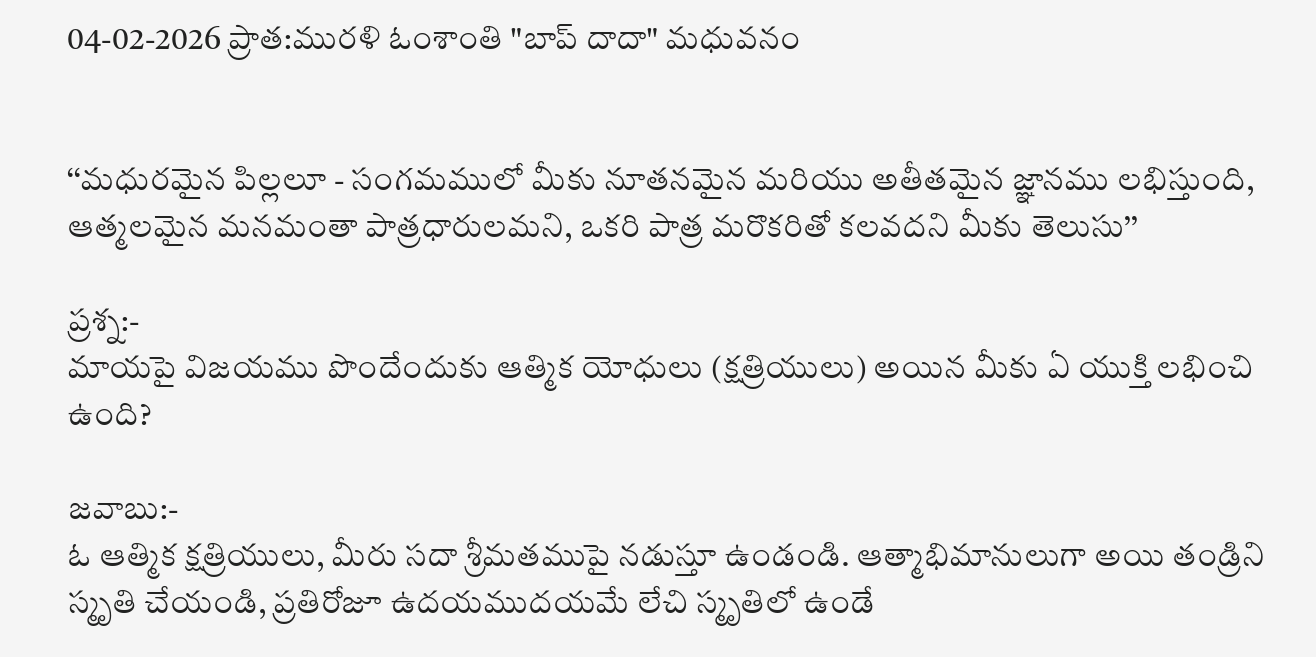04-02-2026 ప్రాత:మురళి ఓంశాంతి "బాప్ దాదా" మధువనం


‘‘మధురమైన పిల్లలూ - సంగమములో మీకు నూతనమైన మరియు అతీతమైన జ్ఞానము లభిస్తుంది, ఆత్మలమైన మనమంతా పాత్రధారులమని, ఒకరి పాత్ర మరొకరితో కలవదని మీకు తెలుసు’’

ప్రశ్న:-
మాయపై విజయము పొందేందుకు ఆత్మిక యోధులు (క్షత్రియులు) అయిన మీకు ఏ యుక్తి లభించి ఉంది?

జవాబు:-
ఓ ఆత్మిక క్షత్రియులు, మీరు సదా శ్రీమతముపై నడుస్తూ ఉండండి. ఆత్మాభిమానులుగా అయి తండ్రిని స్మృతి చేయండి, ప్రతిరోజూ ఉదయముదయమే లేచి స్మృతిలో ఉండే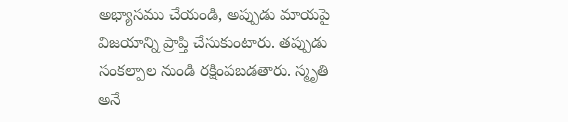అభ్యాసము చేయండి, అప్పుడు మాయపై విజయాన్ని ప్రాప్తి చేసుకుంటారు. తప్పుడు సంకల్పాల నుండి రక్షింపబడతారు. స్మృతి అనే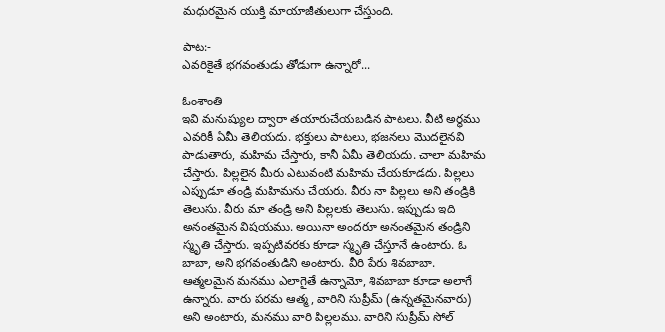మధురమైన యుక్తి మాయాజీతులుగా చేస్తుంది.

పాట:-
ఎవరికైతే భగవంతుడు తోడుగా ఉన్నారో...

ఓంశాంతి
ఇవి మనుష్యుల ద్వారా తయారుచేయబడిన పాటలు. వీటి అర్థము ఎవరికీ ఏమీ తెలియదు. భక్తులు పాటలు, భజనలు మొదలైనవి పాడుతారు, మహిమ చేస్తారు, కానీ ఏమీ తెలియదు. చాలా మహిమ చేస్తారు. పిల్లలైన మీరు ఎటువంటి మహిమ చేయకూడదు. పిల్లలు ఎప్పుడూ తండ్రి మహిమను చేయరు. వీరు నా పిల్లలు అని తండ్రికి తెలుసు. వీరు మా తండ్రి అని పిల్లలకు తెలుసు. ఇప్పుడు ఇది అనంతమైన విషయము. అయినా అందరూ అనంతమైన తండ్రిని స్మృతి చేస్తారు. ఇప్పటివరకు కూడా స్మృతి చేస్తూనే ఉంటారు. ఓ బాబా, అని భగవంతుడిని అంటారు. వీరి పేరు శివబాబా. ఆత్మలమైన మనము ఎలాగైతే ఉన్నామో, శివబాబా కూడా అలాగే ఉన్నారు. వారు పరమ ఆత్మ, వారిని సుప్రీమ్ (ఉన్నతమైనవారు) అని అంటారు, మనము వారి పిల్లలము. వారిని సుప్రీమ్ సోల్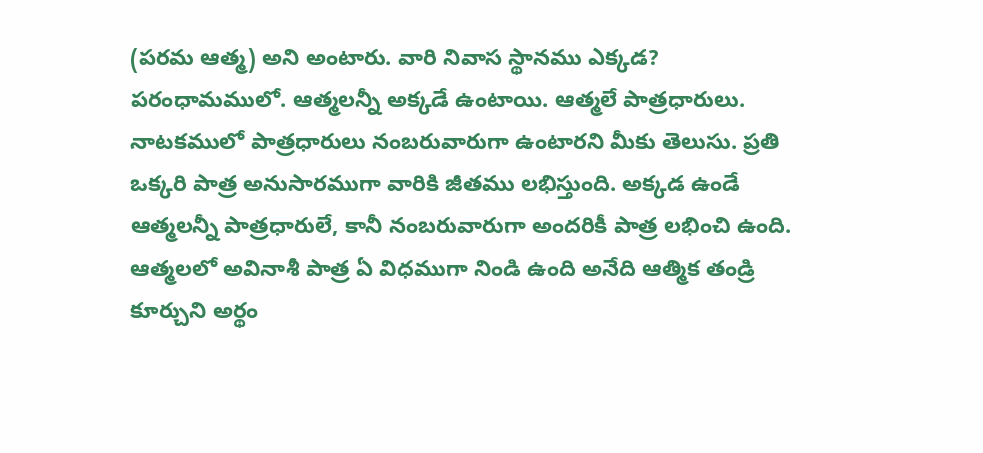(పరమ ఆత్మ) అని అంటారు. వారి నివాస స్థానము ఎక్కడ? పరంధామములో. ఆత్మలన్నీ అక్కడే ఉంటాయి. ఆత్మలే పాత్రధారులు. నాటకములో పాత్రధారులు నంబరువారుగా ఉంటారని మీకు తెలుసు. ప్రతి ఒక్కరి పాత్ర అనుసారముగా వారికి జీతము లభిస్తుంది. అక్కడ ఉండే ఆత్మలన్నీ పాత్రధారులే, కానీ నంబరువారుగా అందరికీ పాత్ర లభించి ఉంది. ఆత్మలలో అవినాశీ పాత్ర ఏ విధముగా నిండి ఉంది అనేది ఆత్మిక తండ్రి కూర్చుని అర్థం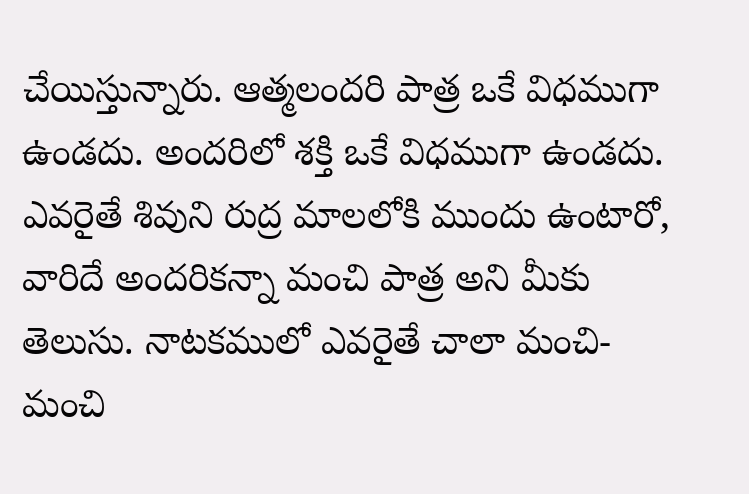చేయిస్తున్నారు. ఆత్మలందరి పాత్ర ఒకే విధముగా ఉండదు. అందరిలో శక్తి ఒకే విధముగా ఉండదు. ఎవరైతే శివుని రుద్ర మాలలోకి ముందు ఉంటారో, వారిదే అందరికన్నా మంచి పాత్ర అని మీకు తెలుసు. నాటకములో ఎవరైతే చాలా మంచి-మంచి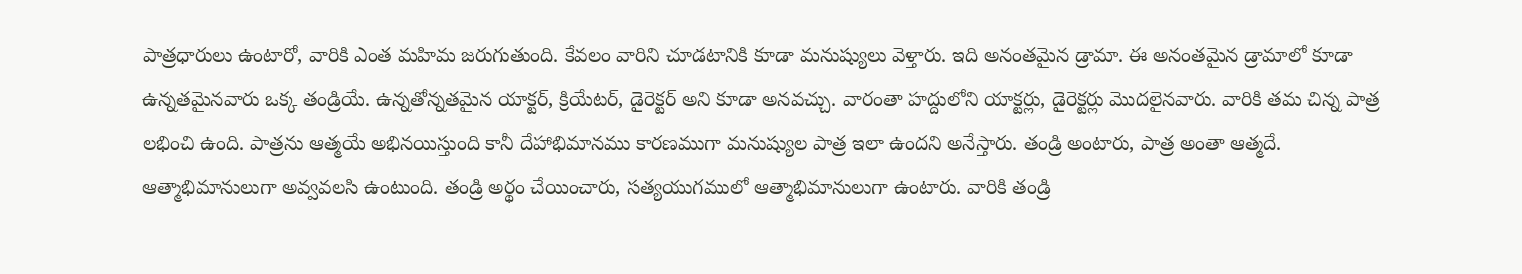పాత్రధారులు ఉంటారో, వారికి ఎంత మహిమ జరుగుతుంది. కేవలం వారిని చూడటానికి కూడా మనుష్యులు వెళ్తారు. ఇది అనంతమైన డ్రామా. ఈ అనంతమైన డ్రామాలో కూడా ఉన్నతమైనవారు ఒక్క తండ్రియే. ఉన్నతోన్నతమైన యాక్టర్, క్రియేటర్, డైరెక్టర్ అని కూడా అనవచ్చు. వారంతా హద్దులోని యాక్టర్లు, డైరెక్టర్లు మొదలైనవారు. వారికి తమ చిన్న పాత్ర లభించి ఉంది. పాత్రను ఆత్మయే అభినయిస్తుంది కానీ దేహాభిమానము కారణముగా మనుష్యుల పాత్ర ఇలా ఉందని అనేస్తారు. తండ్రి అంటారు, పాత్ర అంతా ఆత్మదే. ఆత్మాభిమానులుగా అవ్వవలసి ఉంటుంది. తండ్రి అర్థం చేయించారు, సత్యయుగములో ఆత్మాభిమానులుగా ఉంటారు. వారికి తండ్రి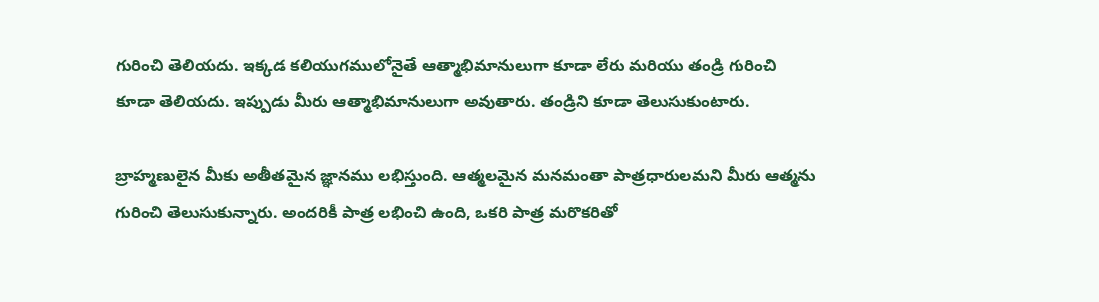గురించి తెలియదు. ఇక్కడ కలియుగములోనైతే ఆత్మాభిమానులుగా కూడా లేరు మరియు తండ్రి గురించి కూడా తెలియదు. ఇప్పుడు మీరు ఆత్మాభిమానులుగా అవుతారు. తండ్రిని కూడా తెలుసుకుంటారు.

బ్రాహ్మణులైన మీకు అతీతమైన జ్ఞానము లభిస్తుంది. ఆత్మలమైన మనమంతా పాత్రధారులమని మీరు ఆత్మను గురించి తెలుసుకున్నారు. అందరికీ పాత్ర లభించి ఉంది, ఒకరి పాత్ర మరొకరితో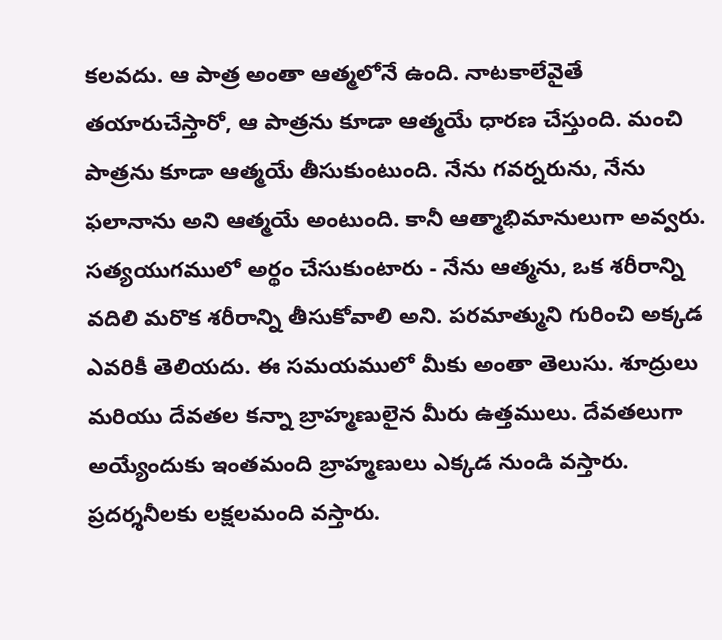కలవదు. ఆ పాత్ర అంతా ఆత్మలోనే ఉంది. నాటకాలేవైతే తయారుచేస్తారో, ఆ పాత్రను కూడా ఆత్మయే ధారణ చేస్తుంది. మంచి పాత్రను కూడా ఆత్మయే తీసుకుంటుంది. నేను గవర్నరును, నేను ఫలానాను అని ఆత్మయే అంటుంది. కానీ ఆత్మాభిమానులుగా అవ్వరు. సత్యయుగములో అర్థం చేసుకుంటారు - నేను ఆత్మను, ఒక శరీరాన్ని వదిలి మరొక శరీరాన్ని తీసుకోవాలి అని. పరమాత్ముని గురించి అక్కడ ఎవరికీ తెలియదు. ఈ సమయములో మీకు అంతా తెలుసు. శూద్రులు మరియు దేవతల కన్నా బ్రాహ్మణులైన మీరు ఉత్తములు. దేవతలుగా అయ్యేందుకు ఇంతమంది బ్రాహ్మణులు ఎక్కడ నుండి వస్తారు. ప్రదర్శనీలకు లక్షలమంది వస్తారు.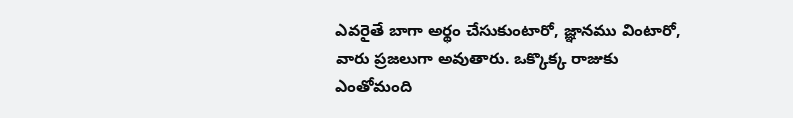ఎవరైతే బాగా అర్థం చేసుకుంటారో, జ్ఞానము వింటారో, వారు ప్రజలుగా అవుతారు. ఒక్కొక్క రాజుకు ఎంతోమంది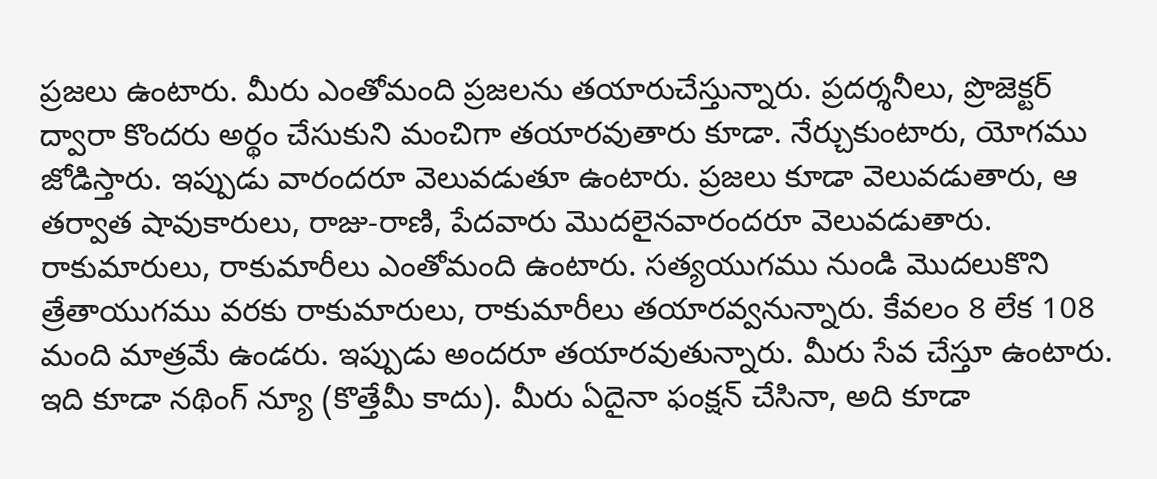ప్రజలు ఉంటారు. మీరు ఎంతోమంది ప్రజలను తయారుచేస్తున్నారు. ప్రదర్శనీలు, ప్రొజెక్టర్ ద్వారా కొందరు అర్థం చేసుకుని మంచిగా తయారవుతారు కూడా. నేర్చుకుంటారు, యోగము జోడిస్తారు. ఇప్పుడు వారందరూ వెలువడుతూ ఉంటారు. ప్రజలు కూడా వెలువడుతారు, ఆ తర్వాత షావుకారులు, రాజు-రాణి, పేదవారు మొదలైనవారందరూ వెలువడుతారు. రాకుమారులు, రాకుమారీలు ఎంతోమంది ఉంటారు. సత్యయుగము నుండి మొదలుకొని త్రేతాయుగము వరకు రాకుమారులు, రాకుమారీలు తయారవ్వనున్నారు. కేవలం 8 లేక 108 మంది మాత్రమే ఉండరు. ఇప్పుడు అందరూ తయారవుతున్నారు. మీరు సేవ చేస్తూ ఉంటారు. ఇది కూడా నథింగ్ న్యూ (కొత్తేమీ కాదు). మీరు ఏదైనా ఫంక్షన్ చేసినా, అది కూడా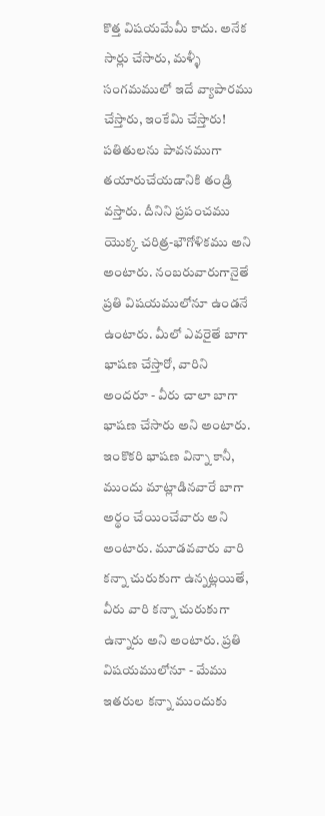కొత్త విషయమేమీ కాదు. అనేక సార్లు చేసారు, మళ్ళీ సంగమములో ఇదే వ్యాపారము చేస్తారు, ఇంకేమి చేస్తారు! పతితులను పావనముగా తయారుచేయడానికి తండ్రి వస్తారు. దీనిని ప్రపంచము యొక్క చరిత్ర-భౌగోళికము అని అంటారు. నంబరువారుగానైతే ప్రతి విషయములోనూ ఉండనే ఉంటారు. మీలో ఎవరైతే బాగా భాషణ చేస్తారో, వారిని అందరూ - వీరు చాలా బాగా భాషణ చేసారు అని అంటారు. ఇంకొకరి భాషణ విన్నా కానీ, ముందు మాట్లాడినవారే బాగా అర్థం చేయించేవారు అని అంటారు. మూడవవారు వారి కన్నా చురుకుగా ఉన్నట్లయితే, వీరు వారి కన్నా చురుకుగా ఉన్నారు అని అంటారు. ప్రతి విషయములోనూ - మేము ఇతరుల కన్నా ముందుకు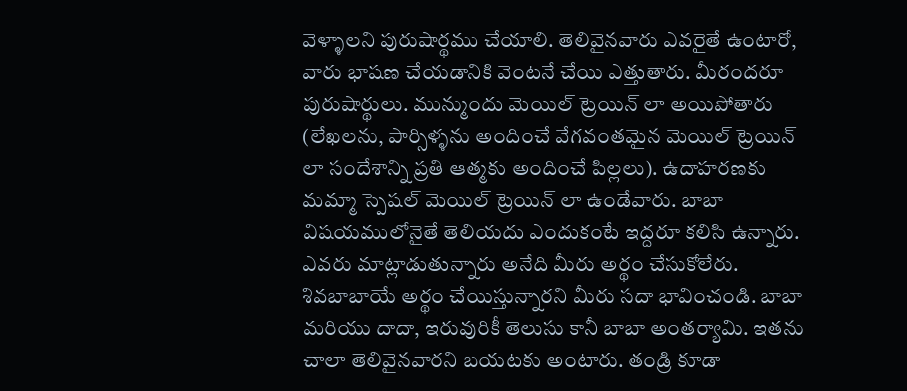వెళ్ళాలని పురుషార్థము చేయాలి. తెలివైనవారు ఎవరైతే ఉంటారో, వారు భాషణ చేయడానికి వెంటనే చేయి ఎత్తుతారు. మీరందరూ పురుషార్థులు. మున్ముందు మెయిల్ ట్రెయిన్ లా అయిపోతారు (లేఖలను, పార్సిళ్ళను అందించే వేగవంతమైన మెయిల్ ట్రెయిన్ లా సందేశాన్ని ప్రతి ఆత్మకు అందించే పిల్లలు). ఉదాహరణకు మమ్మా స్పెషల్ మెయిల్ ట్రెయిన్ లా ఉండేవారు. బాబా విషయములోనైతే తెలియదు ఎందుకంటే ఇద్దరూ కలిసి ఉన్నారు. ఎవరు మాట్లాడుతున్నారు అనేది మీరు అర్థం చేసుకోలేరు. శివబాబాయే అర్థం చేయిస్తున్నారని మీరు సదా భావించండి. బాబా మరియు దాదా, ఇరువురికీ తెలుసు కానీ బాబా అంతర్యామి. ఇతను చాలా తెలివైనవారని బయటకు అంటారు. తండ్రి కూడా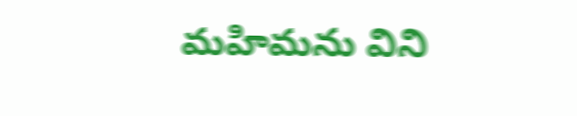మహిమను విని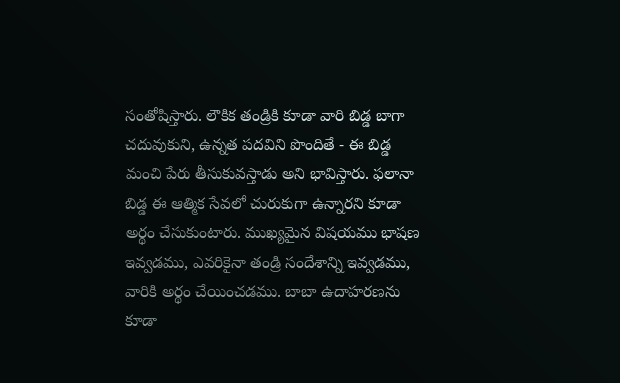సంతోషిస్తారు. లౌకిక తండ్రికి కూడా వారి బిడ్డ బాగా చదువుకుని, ఉన్నత పదవిని పొందితే - ఈ బిడ్డ మంచి పేరు తీసుకువస్తాడు అని భావిస్తారు. ఫలానా బిడ్డ ఈ ఆత్మిక సేవలో చురుకుగా ఉన్నారని కూడా అర్థం చేసుకుంటారు. ముఖ్యమైన విషయము భాషణ ఇవ్వడము, ఎవరికైనా తండ్రి సందేశాన్ని ఇవ్వడము, వారికి అర్థం చేయించడము. బాబా ఉదాహరణను కూడా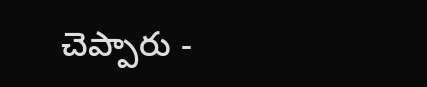చెప్పారు -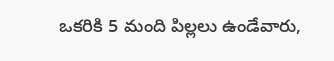ఒకరికి 5 మంది పిల్లలు ఉండేవారు,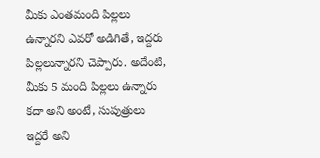మీకు ఎంతమంది పిల్లలు ఉన్నారని ఎవరో అడిగితే, ఇద్దరు పిల్లలున్నారని చెప్పారు. అదేంటి, మీకు 5 మంది పిల్లలు ఉన్నారు కదా అని అంటే, సుపుత్రులు ఇద్దరే అని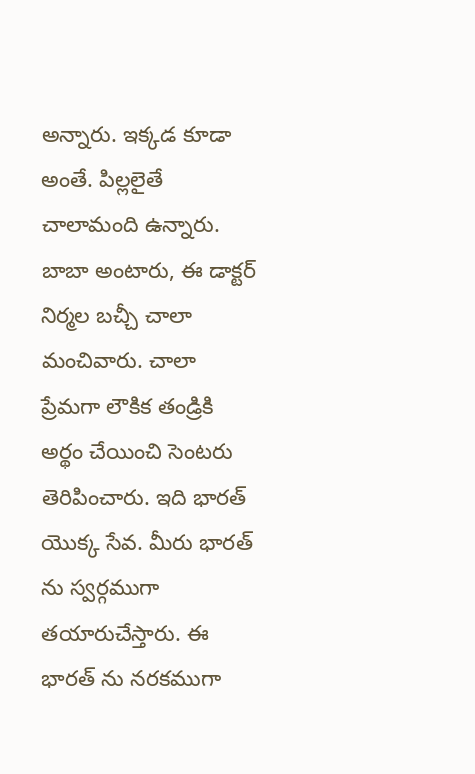అన్నారు. ఇక్కడ కూడా అంతే. పిల్లలైతే చాలామంది ఉన్నారు. బాబా అంటారు, ఈ డాక్టర్ నిర్మల బచ్చీ చాలా మంచివారు. చాలా ప్రేమగా లౌకిక తండ్రికి అర్థం చేయించి సెంటరు తెరిపించారు. ఇది భారత్ యొక్క సేవ. మీరు భారత్ ను స్వర్గముగా తయారుచేస్తారు. ఈ భారత్ ను నరకముగా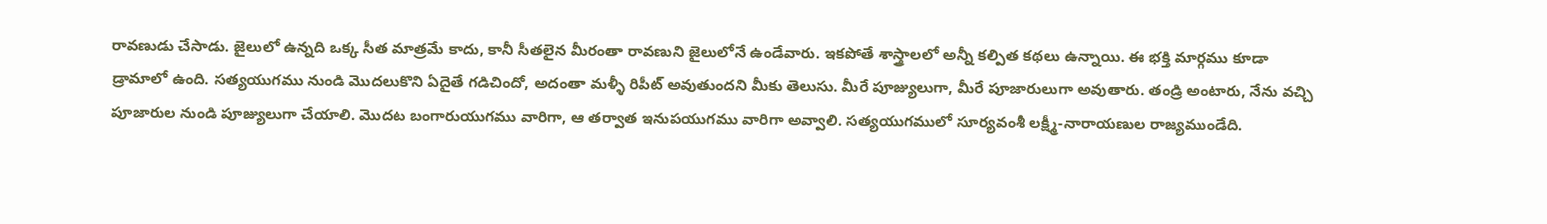రావణుడు చేసాడు. జైలులో ఉన్నది ఒక్క సీత మాత్రమే కాదు, కానీ సీతలైన మీరంతా రావణుని జైలులోనే ఉండేవారు. ఇకపోతే శాస్త్రాలలో అన్నీ కల్పిత కథలు ఉన్నాయి. ఈ భక్తి మార్గము కూడా డ్రామాలో ఉంది. సత్యయుగము నుండి మొదలుకొని ఏదైతే గడిచిందో, అదంతా మళ్ళీ రిపీట్ అవుతుందని మీకు తెలుసు. మీరే పూజ్యులుగా, మీరే పూజారులుగా అవుతారు. తండ్రి అంటారు, నేను వచ్చి పూజారుల నుండి పూజ్యులుగా చేయాలి. మొదట బంగారుయుగము వారిగా, ఆ తర్వాత ఇనుపయుగము వారిగా అవ్వాలి. సత్యయుగములో సూర్యవంశీ లక్ష్మీ-నారాయణుల రాజ్యముండేది.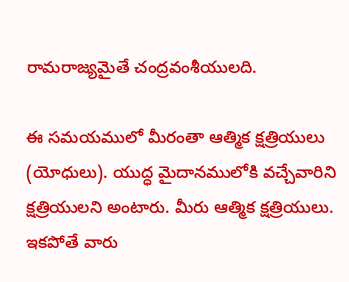రామరాజ్యమైతే చంద్రవంశీయులది.

ఈ సమయములో మీరంతా ఆత్మిక క్షత్రియులు (యోధులు). యుద్ధ మైదానములోకి వచ్చేవారిని క్షత్రియులని అంటారు. మీరు ఆత్మిక క్షత్రియులు. ఇకపోతే వారు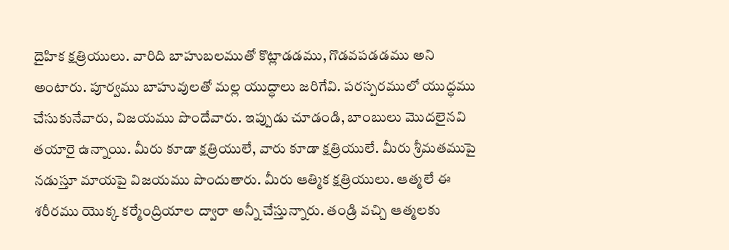దైహిక క్షత్రియులు. వారిది బాహుబలముతో కొట్లాడడము, గొడవపడడము అని అంటారు. పూర్వము బాహువులతో మల్ల యుద్ధాలు జరిగేవి. పరస్పరములో యుద్ధము చేసుకునేవారు, విజయము పొందేవారు. ఇప్పుడు చూడండి, బాంబులు మొదలైనవి తయారై ఉన్నాయి. మీరు కూడా క్షత్రియులే, వారు కూడా క్షత్రియులే. మీరు శ్రీమతముపై నడుస్తూ మాయపై విజయము పొందుతారు. మీరు ఆత్మిక క్షత్రియులు. ఆత్మలే ఈ శరీరము యొక్క కర్మేంద్రియాల ద్వారా అన్నీ చేస్తున్నారు. తండ్రి వచ్చి ఆత్మలకు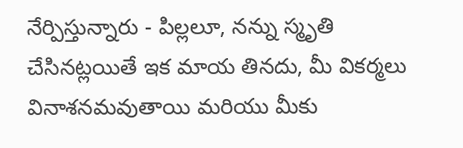నేర్పిస్తున్నారు - పిల్లలూ, నన్ను స్మృతి చేసినట్లయితే ఇక మాయ తినదు, మీ వికర్మలు వినాశనమవుతాయి మరియు మీకు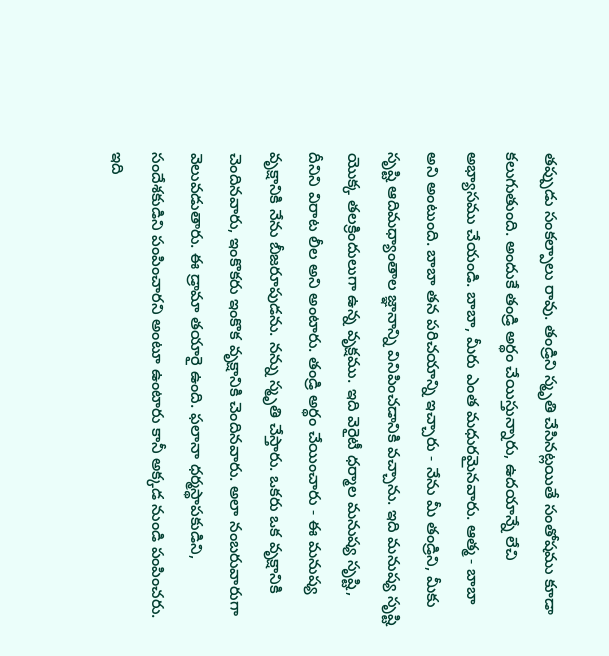తప్పుడు సంకల్పాలు రావు. తండ్రిని స్మృతి చేసినట్లయితే సంతోషము కూడా కలుగుతుంది. అందుకే తండ్రి అర్థం చేయిస్తున్నారు, ఉదయాన్నే లేచి అభ్యాసము చేయండి. బాబా, మీరు ఎంత మధురమైనవారు. ఆత్మ - బాబా అని అంటుంది. బాబా తన పరిచయాన్ని ఇచ్చారు - నేను మీ తండ్రిని, మీకు సృష్టి ఆదిమధ్యాంతాల జ్ఞానాన్ని వినిపించడానికి వచ్చాను. ఇది మనుష్య సృష్టి యొక్క తలక్రిందులుగా ఉన్న వృక్షము. ఇది వెరైటీ ధర్మాల మనుష్య సృష్టి, దీనిని విరాట లీల అని అంటారు. తండ్రి అర్థం చేయించారు - ఈ మనుష్య వృక్షానికి నేను బీజరూపుడను. నన్ను స్మృతి చేస్తారు. ఒకరు ఒక వృక్షానికి చెందినవారు, ఇంకొకరు ఇంకొక వృక్షానికి చెందినవారు. అలా నంబరువారుగా వెలువడుతారు. ఈ డ్రామా తయారై ఉంది. ఫలానా ధర్మస్థాపకుడిని, సందేశకుడిని పంపించారని అంటూ ఉంటారు కానీ అక్కడ నుండి పంపించరు. ఇది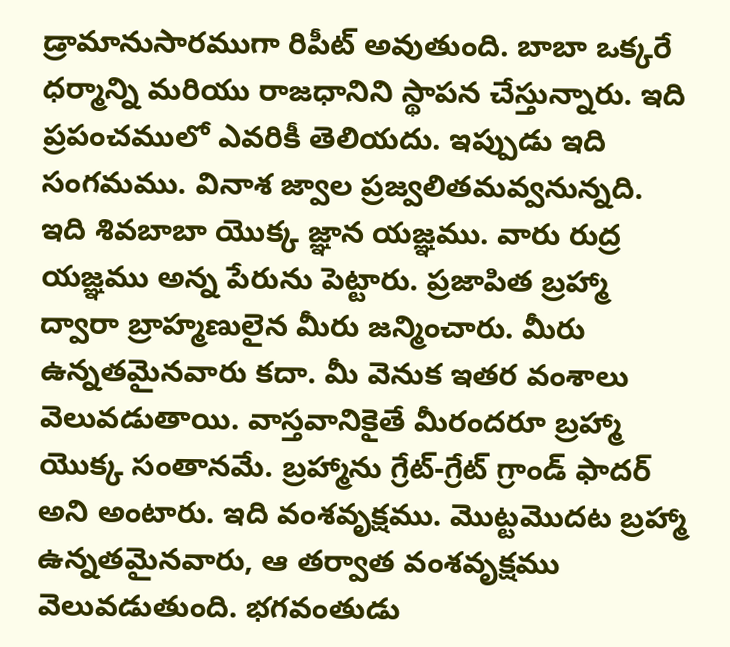డ్రామానుసారముగా రిపీట్ అవుతుంది. బాబా ఒక్కరే ధర్మాన్ని మరియు రాజధానిని స్థాపన చేస్తున్నారు. ఇది ప్రపంచములో ఎవరికీ తెలియదు. ఇప్పుడు ఇది సంగమము. వినాశ జ్వాల ప్రజ్వలితమవ్వనున్నది. ఇది శివబాబా యొక్క జ్ఞాన యజ్ఞము. వారు రుద్ర యజ్ఞము అన్న పేరును పెట్టారు. ప్రజాపిత బ్రహ్మా ద్వారా బ్రాహ్మణులైన మీరు జన్మించారు. మీరు ఉన్నతమైనవారు కదా. మీ వెనుక ఇతర వంశాలు వెలువడుతాయి. వాస్తవానికైతే మీరందరూ బ్రహ్మా యొక్క సంతానమే. బ్రహ్మాను గ్రేట్-గ్రేట్ గ్రాండ్ ఫాదర్ అని అంటారు. ఇది వంశవృక్షము. మొట్టమొదట బ్రహ్మా ఉన్నతమైనవారు, ఆ తర్వాత వంశవృక్షము వెలువడుతుంది. భగవంతుడు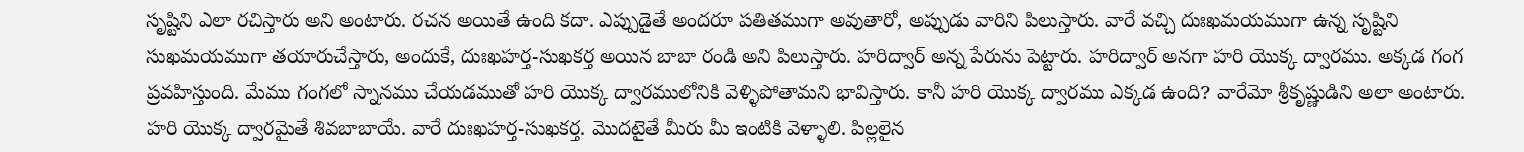సృష్టిని ఎలా రచిస్తారు అని అంటారు. రచన అయితే ఉంది కదా. ఎప్పుడైతే అందరూ పతితముగా అవుతారో, అప్పుడు వారిని పిలుస్తారు. వారే వచ్చి దుఃఖమయముగా ఉన్న సృష్టిని సుఖమయముగా తయారుచేస్తారు, అందుకే, దుఃఖహర్త-సుఖకర్త అయిన బాబా రండి అని పిలుస్తారు. హరిద్వార్ అన్న పేరును పెట్టారు. హరిద్వార్ అనగా హరి యొక్క ద్వారము. అక్కడ గంగ ప్రవహిస్తుంది. మేము గంగలో స్నానము చేయడముతో హరి యొక్క ద్వారములోనికి వెళ్ళిపోతామని భావిస్తారు. కానీ హరి యొక్క ద్వారము ఎక్కడ ఉంది? వారేమో శ్రీకృష్ణుడిని అలా అంటారు. హరి యొక్క ద్వారమైతే శివబాబాయే. వారే దుఃఖహర్త-సుఖకర్త. మొదటైతే మీరు మీ ఇంటికి వెళ్ళాలి. పిల్లలైన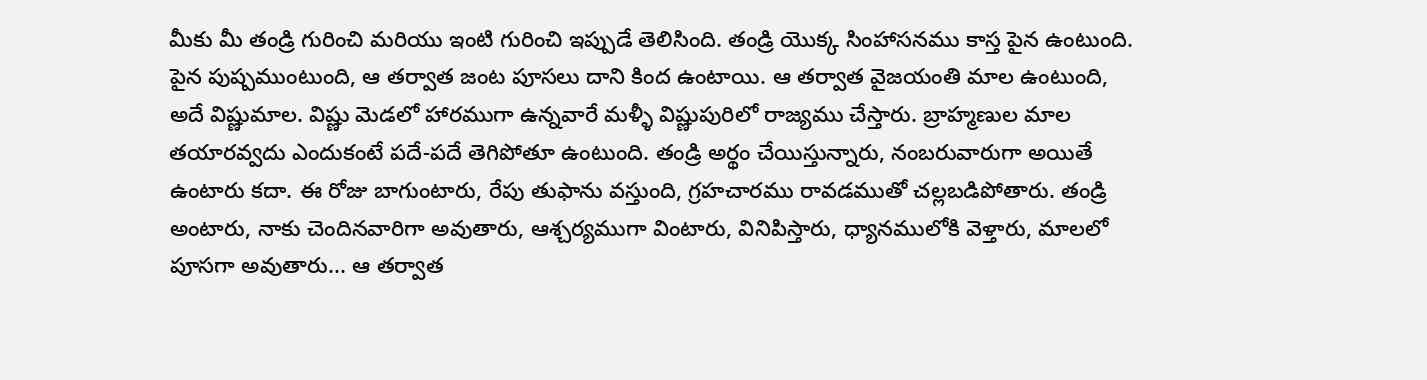మీకు మీ తండ్రి గురించి మరియు ఇంటి గురించి ఇప్పుడే తెలిసింది. తండ్రి యొక్క సింహాసనము కాస్త పైన ఉంటుంది. పైన పుష్పముంటుంది, ఆ తర్వాత జంట పూసలు దాని కింద ఉంటాయి. ఆ తర్వాత వైజయంతి మాల ఉంటుంది, అదే విష్ణుమాల. విష్ణు మెడలో హారముగా ఉన్నవారే మళ్ళీ విష్ణుపురిలో రాజ్యము చేస్తారు. బ్రాహ్మణుల మాల తయారవ్వదు ఎందుకంటే పదే-పదే తెగిపోతూ ఉంటుంది. తండ్రి అర్థం చేయిస్తున్నారు, నంబరువారుగా అయితే ఉంటారు కదా. ఈ రోజు బాగుంటారు, రేపు తుఫాను వస్తుంది, గ్రహచారము రావడముతో చల్లబడిపోతారు. తండ్రి అంటారు, నాకు చెందినవారిగా అవుతారు, ఆశ్చర్యముగా వింటారు, వినిపిస్తారు, ధ్యానములోకి వెళ్తారు, మాలలో పూసగా అవుతారు... ఆ తర్వాత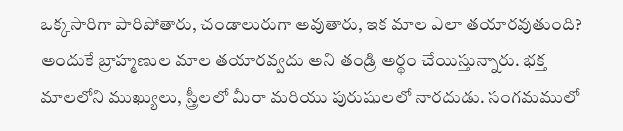ఒక్కసారిగా పారిపోతారు, చండాలురుగా అవుతారు, ఇక మాల ఎలా తయారవుతుంది? అందుకే బ్రాహ్మణుల మాల తయారవ్వదు అని తండ్రి అర్థం చేయిస్తున్నారు. భక్త మాలలోని ముఖ్యులు, స్త్రీలలో మీరా మరియు పురుషులలో నారదుడు. సంగమములో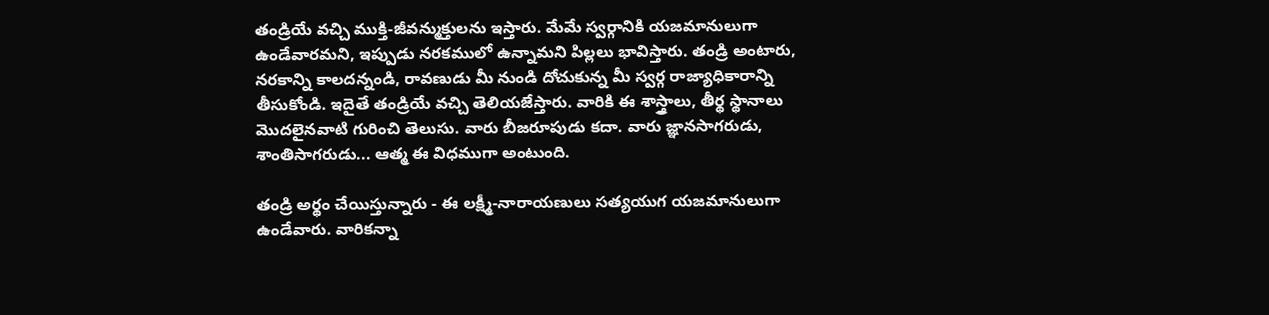తండ్రియే వచ్చి ముక్తి-జీవన్ముక్తులను ఇస్తారు. మేమే స్వర్గానికి యజమానులుగా ఉండేవారమని, ఇప్పుడు నరకములో ఉన్నామని పిల్లలు భావిస్తారు. తండ్రి అంటారు, నరకాన్ని కాలదన్నండి, రావణుడు మీ నుండి దోచుకున్న మీ స్వర్గ రాజ్యాధికారాన్ని తీసుకోండి. ఇదైతే తండ్రియే వచ్చి తెలియజేస్తారు. వారికి ఈ శాస్త్రాలు, తీర్థ స్థానాలు మొదలైనవాటి గురించి తెలుసు. వారు బీజరూపుడు కదా. వారు జ్ఞానసాగరుడు, శాంతిసాగరుడు... ఆత్మ ఈ విధముగా అంటుంది.

తండ్రి అర్థం చేయిస్తున్నారు - ఈ లక్ష్మీ-నారాయణులు సత్యయుగ యజమానులుగా ఉండేవారు. వారికన్నా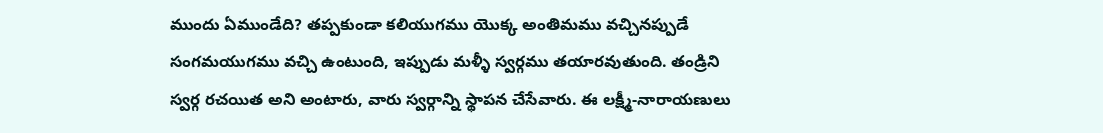ముందు ఏముండేది? తప్పకుండా కలియుగము యొక్క అంతిమము వచ్చినప్పుడే సంగమయుగము వచ్చి ఉంటుంది, ఇప్పుడు మళ్ళీ స్వర్గము తయారవుతుంది. తండ్రిని స్వర్గ రచయిత అని అంటారు, వారు స్వర్గాన్ని స్థాపన చేసేవారు. ఈ లక్ష్మీ-నారాయణులు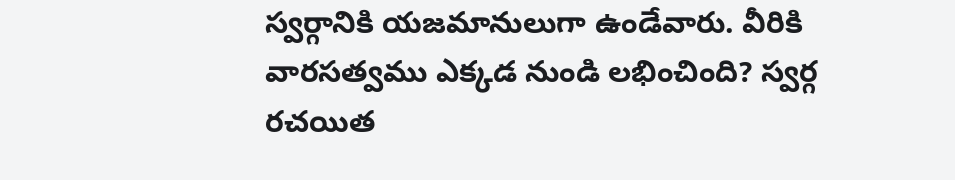స్వర్గానికి యజమానులుగా ఉండేవారు. వీరికి వారసత్వము ఎక్కడ నుండి లభించింది? స్వర్గ రచయిత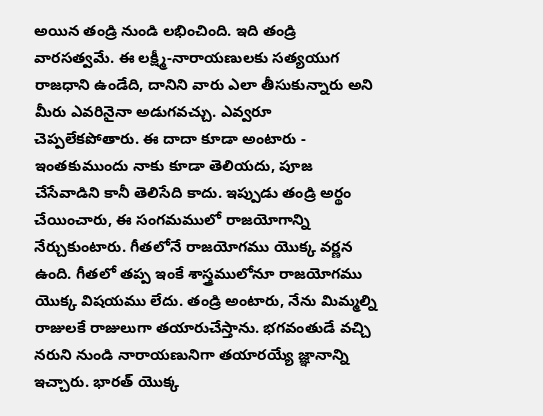అయిన తండ్రి నుండి లభించింది. ఇది తండ్రి వారసత్వమే. ఈ లక్ష్మీ-నారాయణులకు సత్యయుగ రాజధాని ఉండేది, దానిని వారు ఎలా తీసుకున్నారు అని మీరు ఎవరినైనా అడుగవచ్చు. ఎవ్వరూ చెప్పలేకపోతారు. ఈ దాదా కూడా అంటారు - ఇంతకుముందు నాకు కూడా తెలియదు, పూజ చేసేవాడిని కానీ తెలిసేది కాదు. ఇప్పుడు తండ్రి అర్థం చేయించారు, ఈ సంగమములో రాజయోగాన్ని నేర్చుకుంటారు. గీతలోనే రాజయోగము యొక్క వర్ణన ఉంది. గీతలో తప్ప ఇంకే శాస్త్రములోనూ రాజయోగము యొక్క విషయము లేదు. తండ్రి అంటారు, నేను మిమ్మల్ని రాజులకే రాజులుగా తయారుచేస్తాను. భగవంతుడే వచ్చి నరుని నుండి నారాయణునిగా తయారయ్యే జ్ఞానాన్ని ఇచ్చారు. భారత్ యొక్క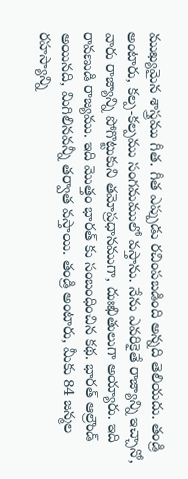ముఖ్యమైన శాస్త్రము గీత. గీత ఎప్పుడు రచింపబడింది అన్నది తెలియదు. తండ్రి అంటారు, కల్ప-కల్పము సంగమములో వస్తాను. నేను ఎవరికైతే రాజ్యాన్ని ఇచ్చానో, వారు రాజ్యాన్ని పోగొట్టుకుని తమోప్రధానముగా, దుఃఖితులుగా అయ్యారు. ఇది రావణుడి రాజ్యము. ఇది మొత్తం భారత్ కు సంబంధించిన కథ. భారత్ ఆల్రౌండ్ అయినది, మిగిలినవన్నీ తర్వాత వస్తాయి. తండ్రి అంటారు, మీకు 84 జన్మల రహస్యాన్ని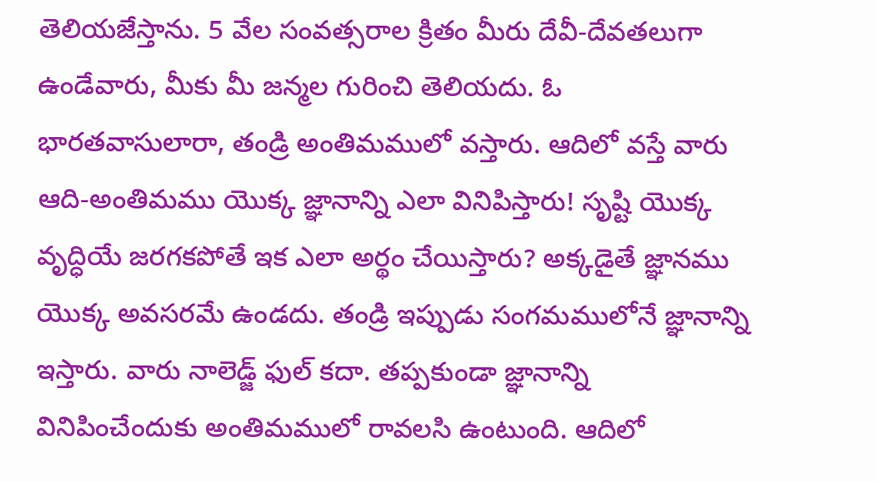తెలియజేస్తాను. 5 వేల సంవత్సరాల క్రితం మీరు దేవీ-దేవతలుగా ఉండేవారు, మీకు మీ జన్మల గురించి తెలియదు. ఓ భారతవాసులారా, తండ్రి అంతిమములో వస్తారు. ఆదిలో వస్తే వారు ఆది-అంతిమము యొక్క జ్ఞానాన్ని ఎలా వినిపిస్తారు! సృష్టి యొక్క వృద్ధియే జరగకపోతే ఇక ఎలా అర్థం చేయిస్తారు? అక్కడైతే జ్ఞానము యొక్క అవసరమే ఉండదు. తండ్రి ఇప్పుడు సంగమములోనే జ్ఞానాన్ని ఇస్తారు. వారు నాలెడ్జ్ ఫుల్ కదా. తప్పకుండా జ్ఞానాన్ని వినిపించేందుకు అంతిమములో రావలసి ఉంటుంది. ఆదిలో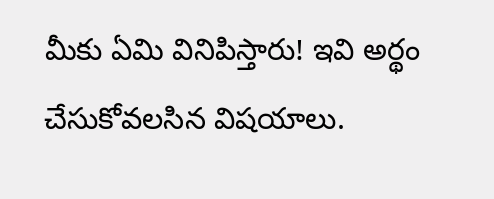మీకు ఏమి వినిపిస్తారు! ఇవి అర్థం చేసుకోవలసిన విషయాలు.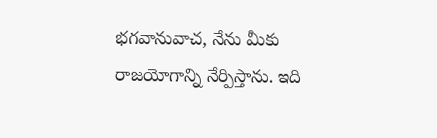భగవానువాచ, నేను మీకు రాజయోగాన్ని నేర్పిస్తాను. ఇది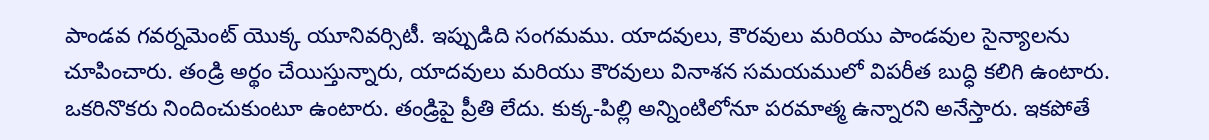పాండవ గవర్నమెంట్ యొక్క యూనివర్సిటీ. ఇప్పుడిది సంగమము. యాదవులు, కౌరవులు మరియు పాండవుల సైన్యాలను చూపించారు. తండ్రి అర్థం చేయిస్తున్నారు, యాదవులు మరియు కౌరవులు వినాశన సమయములో విపరీత బుద్ధి కలిగి ఉంటారు. ఒకరినొకరు నిందించుకుంటూ ఉంటారు. తండ్రిపై ప్రీతి లేదు. కుక్క-పిల్లి అన్నింటిలోనూ పరమాత్మ ఉన్నారని అనేస్తారు. ఇకపోతే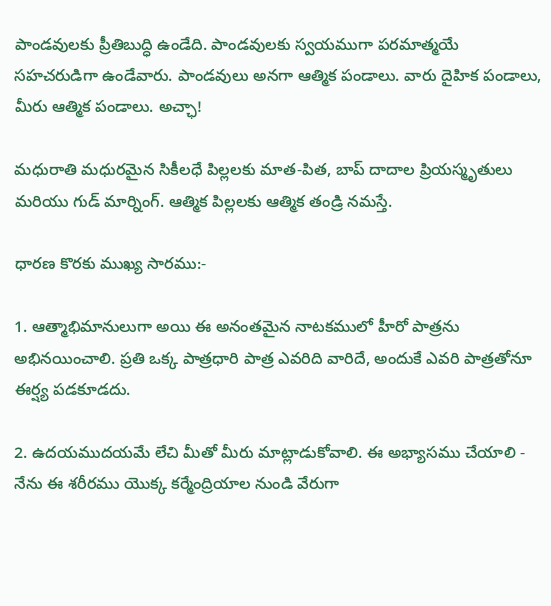పాండవులకు ప్రీతిబుద్ధి ఉండేది. పాండవులకు స్వయముగా పరమాత్మయే సహచరుడిగా ఉండేవారు. పాండవులు అనగా ఆత్మిక పండాలు. వారు దైహిక పండాలు, మీరు ఆత్మిక పండాలు. అచ్ఛా!

మధురాతి మధురమైన సికీలధే పిల్లలకు మాత-పిత, బాప్ దాదాల ప్రియస్మృతులు మరియు గుడ్ మార్నింగ్. ఆత్మిక పిల్లలకు ఆత్మిక తండ్రి నమస్తే.

ధారణ కొరకు ముఖ్య సారము:-

1. ఆత్మాభిమానులుగా అయి ఈ అనంతమైన నాటకములో హీరో పాత్రను అభినయించాలి. ప్రతి ఒక్క పాత్రధారి పాత్ర ఎవరిది వారిదే, అందుకే ఎవరి పాత్రతోనూ ఈర్ష్య పడకూడదు.

2. ఉదయముదయమే లేచి మీతో మీరు మాట్లాడుకోవాలి. ఈ అభ్యాసము చేయాలి - నేను ఈ శరీరము యొక్క కర్మేంద్రియాల నుండి వేరుగా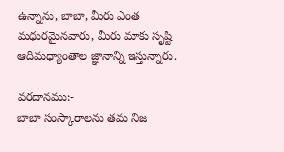ఉన్నాను, బాబా, మీరు ఎంత మధురమైనవారు, మీరు మాకు సృష్టి ఆదిమధ్యాంతాల జ్ఞానాన్ని ఇస్తున్నారు.

వరదానము:-
బాబా సంస్కారాలను తమ నిజ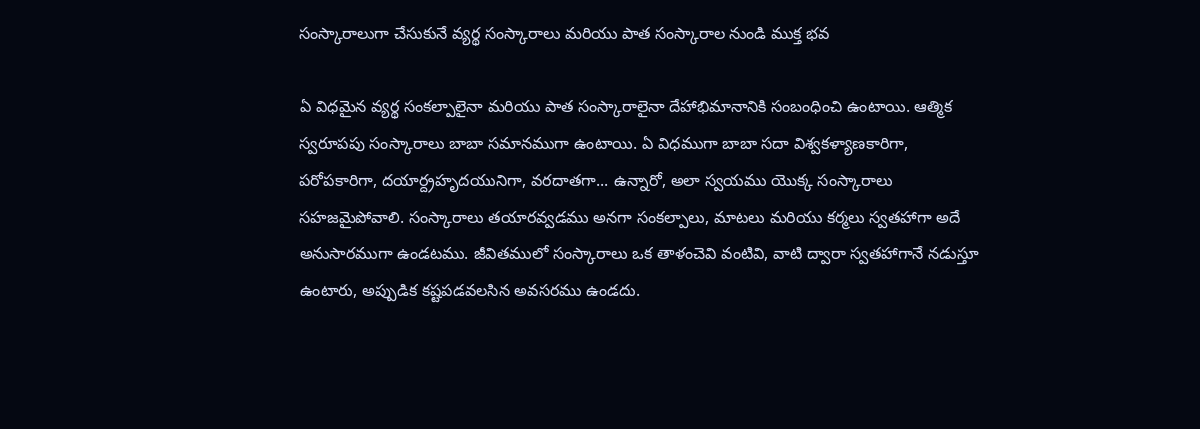సంస్కారాలుగా చేసుకునే వ్యర్థ సంస్కారాలు మరియు పాత సంస్కారాల నుండి ముక్త భవ

ఏ విధమైన వ్యర్థ సంకల్పాలైనా మరియు పాత సంస్కారాలైనా దేహాభిమానానికి సంబంధించి ఉంటాయి. ఆత్మిక స్వరూపపు సంస్కారాలు బాబా సమానముగా ఉంటాయి. ఏ విధముగా బాబా సదా విశ్వకళ్యాణకారిగా, పరోపకారిగా, దయార్ద్రహృదయునిగా, వరదాతగా... ఉన్నారో, అలా స్వయము యొక్క సంస్కారాలు సహజమైపోవాలి. సంస్కారాలు తయారవ్వడము అనగా సంకల్పాలు, మాటలు మరియు కర్మలు స్వతహాగా అదే అనుసారముగా ఉండటము. జీవితములో సంస్కారాలు ఒక తాళంచెవి వంటివి, వాటి ద్వారా స్వతహాగానే నడుస్తూ ఉంటారు, అప్పుడిక కష్టపడవలసిన అవసరము ఉండదు.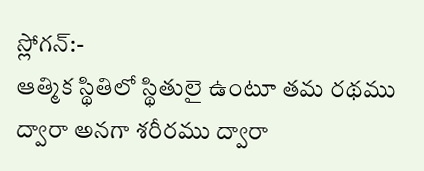స్లోగన్:-
ఆత్మిక స్థితిలో స్థితులై ఉంటూ తమ రథము ద్వారా అనగా శరీరము ద్వారా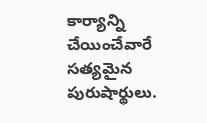కార్యాన్ని చేయించేవారే సత్యమైన పురుషార్థులు.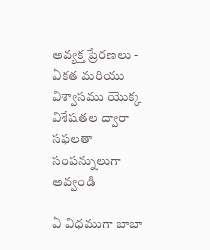అవ్యక్త ప్రేరణలు - ఏకత మరియు విశ్వాసము యొక్క విశేషతల ద్వారా సఫలతా సంపన్నులుగా అవ్వండి

ఏ విధముగా బాబా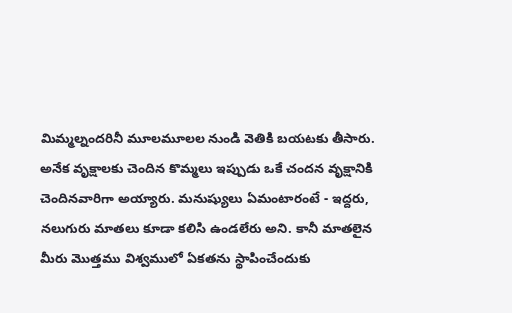మిమ్మల్నందరినీ మూలమూలల నుండి వెతికి బయటకు తీసారు. అనేక వృక్షాలకు చెందిన కొమ్మలు ఇప్పుడు ఒకే చందన వృక్షానికి చెందినవారిగా అయ్యారు. మనుష్యులు ఏమంటారంటే - ఇద్దరు, నలుగురు మాతలు కూడా కలిసి ఉండలేరు అని. కానీ మాతలైన మీరు మొత్తము విశ్వములో ఏకతను స్థాపించేందుకు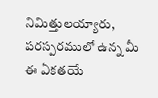నిమిత్తులయ్యారు, పరస్పరములో ఉన్న మీ ఈ ఏకతయే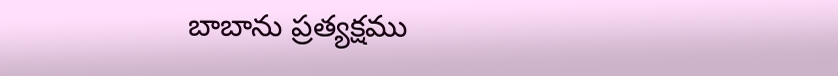బాబాను ప్రత్యక్షము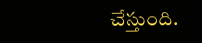చేస్తుంది.